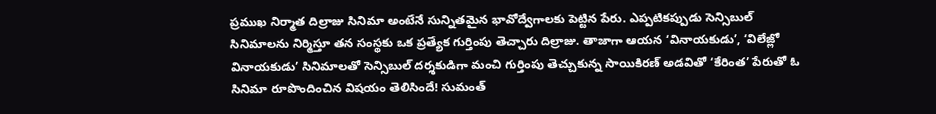ప్రముఖ నిర్మాత దిల్రాజు సినిమా అంటేనే సున్నితమైన భావోద్వేగాలకు పెట్టిన పేరు. ఎప్పటికప్పుడు సెన్సిబుల్ సినిమాలను నిర్మిస్తూ తన సంస్థకు ఒక ప్రత్యేక గుర్తింపు తెచ్చారు దిల్రాజు. తాజాగా ఆయన ‘వినాయకుడు’, ‘విలేజ్లో వినాయకుడు’ సినిమాలతో సెన్సిబుల్ దర్శకుడిగా మంచి గుర్తింపు తెచ్చుకున్న సాయికిరణ్ అడవితో ‘కేరింత’ పేరుతో ఓ సినిమా రూపొందించిన విషయం తెలిసిందే! సుమంత్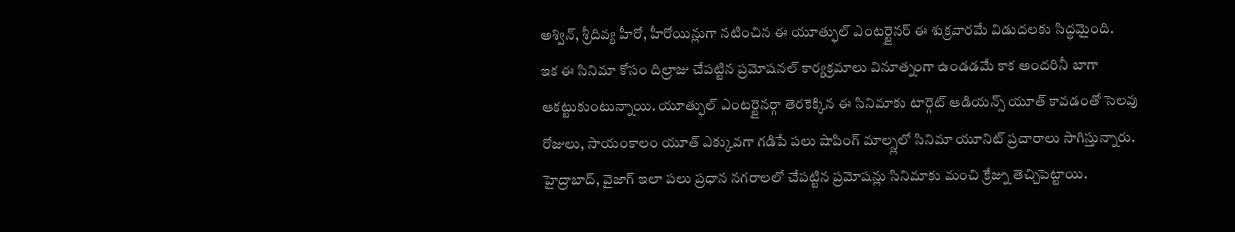అశ్విన్, శ్రీదివ్య హీరో, హీరోయిన్లుగా నటించిన ఈ యూత్ఫుల్ ఎంటర్టైనర్ ఈ శుక్రవారమే విడుదలకు సిద్ధమైంది.
ఇక ఈ సినిమా కోసం దిల్రాజు చేపట్టిన ప్రమోషనల్ కార్యక్రమాలు వినూత్నంగా ఉండడమే కాక అందరినీ బాగా ఆకట్టుకుంటున్నాయి. యూత్ఫుల్ ఎంటర్టైనర్గా తెరకెక్కిన ఈ సినిమాకు టార్గెట్ ఆడియన్స్ యూత్ కావడంతో సెలవు రోజులు, సాయంకాలం యూత్ ఎక్కువగా గడిపే పలు షాపింగ్ మాల్స్లలో సినిమా యూనిట్ ప్రచారాలు సాగిస్తున్నారు. హైద్రాబాద్, వైజాగ్ ఇలా పలు ప్రధాన నగరాలలో చేపట్టిన ప్రమోషన్లు సినిమాకు మంచి క్రేజ్ను తెచ్చిపెట్టాయి.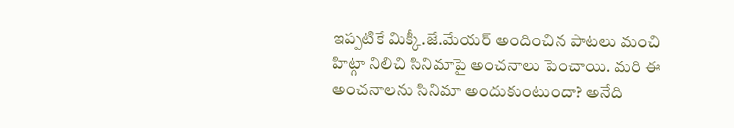ఇప్పటికే మిక్కీ.జే.మేయర్ అందించిన పాటలు మంచి హిట్గా నిలిచి సినిమాపై అంచనాలు పెంచాయి. మరి ఈ అంచనాలను సినిమా అందుకుంటుందా? అనేది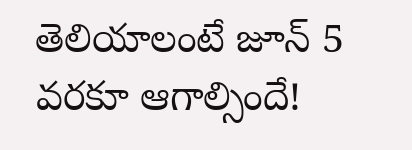తెలియాలంటే జూన్ 5 వరకూ ఆగాల్సిందే!